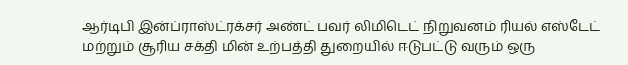ஆர்டிபி இன்ப்ராஸ்ட்ரக்சர் அண்ட் பவர் லிமிடெட் நிறுவனம் ரியல் எஸ்டேட் மற்றும் சூரிய சக்தி மின் உற்பத்தி துறையில் ஈடுபட்டு வரும் ஒரு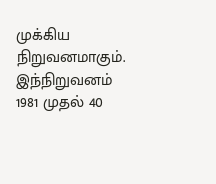முக்கிய நிறுவனமாகும். இந்நிறுவனம் 1981 முதல் 40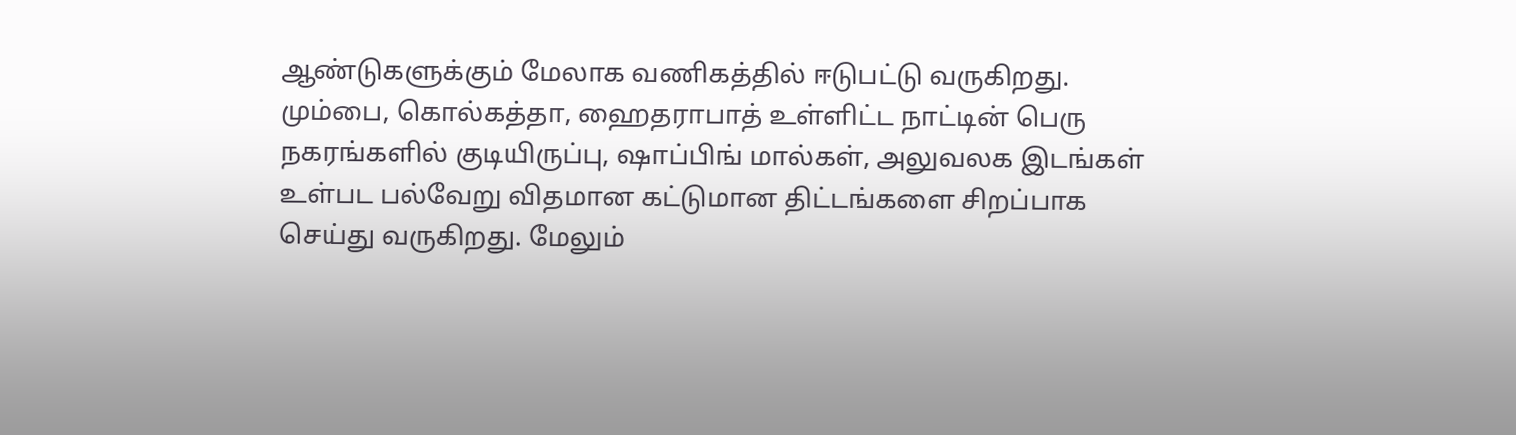ஆண்டுகளுக்கும் மேலாக வணிகத்தில் ஈடுபட்டு வருகிறது.
மும்பை, கொல்கத்தா, ஹைதராபாத் உள்ளிட்ட நாட்டின் பெரு நகரங்களில் குடியிருப்பு, ஷாப்பிங் மால்கள், அலுவலக இடங்கள் உள்பட பல்வேறு விதமான கட்டுமான திட்டங்களை சிறப்பாக செய்து வருகிறது. மேலும்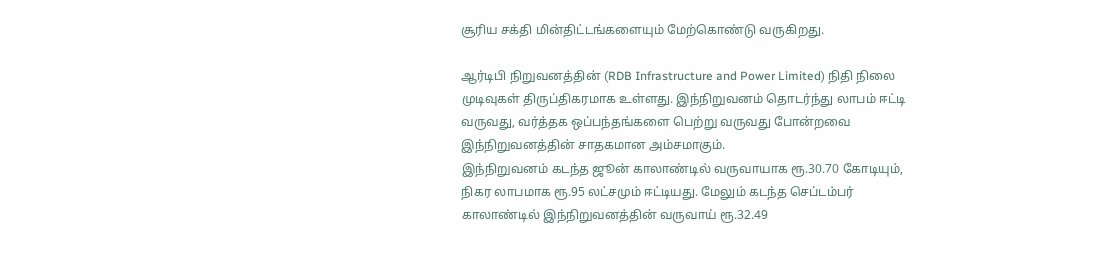சூரிய சக்தி மின்திட்டங்களையும் மேற்கொண்டு வருகிறது.

ஆர்டிபி நிறுவனத்தின் (RDB Infrastructure and Power Limited) நிதி நிலை முடிவுகள் திருப்திகரமாக உள்ளது. இந்நிறுவனம் தொடர்ந்து லாபம் ஈட்டி வருவது, வர்த்தக ஒப்பந்தங்களை பெற்று வருவது போன்றவை இந்நிறுவனத்தின் சாதகமான அம்சமாகும்.
இந்நிறுவனம் கடந்த ஜூன் காலாண்டில் வருவாயாக ரூ.30.70 கோடியும், நிகர லாபமாக ரூ.95 லட்சமும் ஈட்டியது. மேலும் கடந்த செப்டம்பர் காலாண்டில் இந்நிறுவனத்தின் வருவாய் ரூ.32.49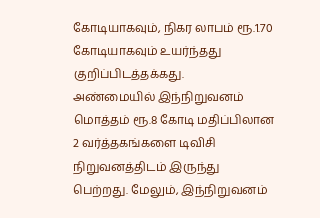கோடியாகவும், நிகர லாபம் ரூ.1.70 கோடியாகவும் உயர்ந்தது குறிப்பிடத்தக்கது.
அண்மையில் இந்நிறுவனம் மொத்தம் ரூ.8 கோடி மதிப்பிலான 2 வர்த்தகங்களை டிவிசி நிறுவனத்திடம் இருந்து பெற்றது. மேலும், இந்நிறுவனம்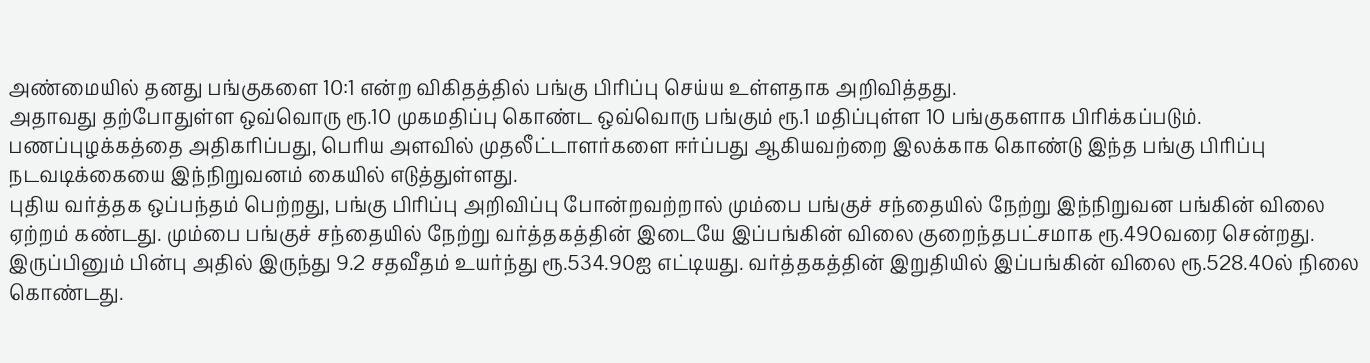அண்மையில் தனது பங்குகளை 10:1 என்ற விகிதத்தில் பங்கு பிரிப்பு செய்ய உள்ளதாக அறிவித்தது.
அதாவது தற்போதுள்ள ஒவ்வொரு ரூ.10 முகமதிப்பு கொண்ட ஒவ்வொரு பங்கும் ரூ.1 மதிப்புள்ள 10 பங்குகளாக பிரிக்கப்படும். பணப்புழக்கத்தை அதிகரிப்பது, பெரிய அளவில் முதலீட்டாளர்களை ஈர்ப்பது ஆகியவற்றை இலக்காக கொண்டு இந்த பங்கு பிரிப்பு நடவடிக்கையை இந்நிறுவனம் கையில் எடுத்துள்ளது.
புதிய வர்த்தக ஒப்பந்தம் பெற்றது, பங்கு பிரிப்பு அறிவிப்பு போன்றவற்றால் மும்பை பங்குச் சந்தையில் நேற்று இந்நிறுவன பங்கின் விலை ஏற்றம் கண்டது. மும்பை பங்குச் சந்தையில் நேற்று வர்த்தகத்தின் இடையே இப்பங்கின் விலை குறைந்தபட்சமாக ரூ.490வரை சென்றது.
இருப்பினும் பின்பு அதில் இருந்து 9.2 சதவீதம் உயர்ந்து ரூ.534.90ஐ எட்டியது. வர்த்தகத்தின் இறுதியில் இப்பங்கின் விலை ரூ.528.40ல் நிலை கொண்டது.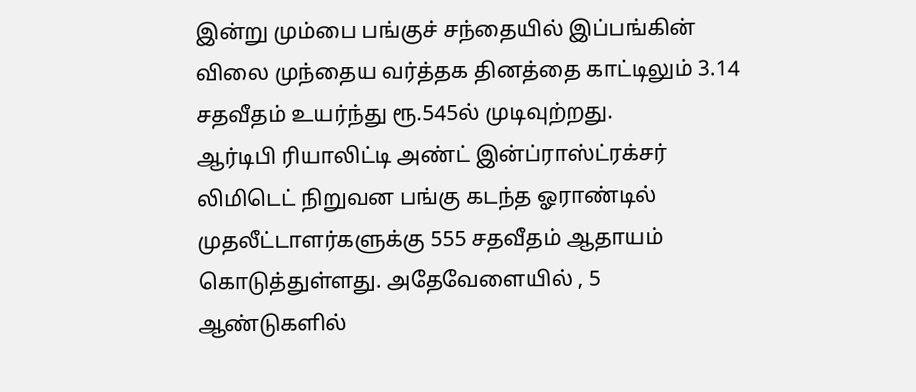இன்று மும்பை பங்குச் சந்தையில் இப்பங்கின் விலை முந்தைய வர்த்தக தினத்தை காட்டிலும் 3.14 சதவீதம் உயர்ந்து ரூ.545ல் முடிவுற்றது.
ஆர்டிபி ரியாலிட்டி அண்ட் இன்ப்ராஸ்ட்ரக்சர் லிமிடெட் நிறுவன பங்கு கடந்த ஓராண்டில் முதலீட்டாளர்களுக்கு 555 சதவீதம் ஆதாயம் கொடுத்துள்ளது. அதேவேளையில் , 5 ஆண்டுகளில்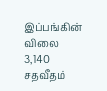இப்பங்கின் விலை 3,140 சதவீதம்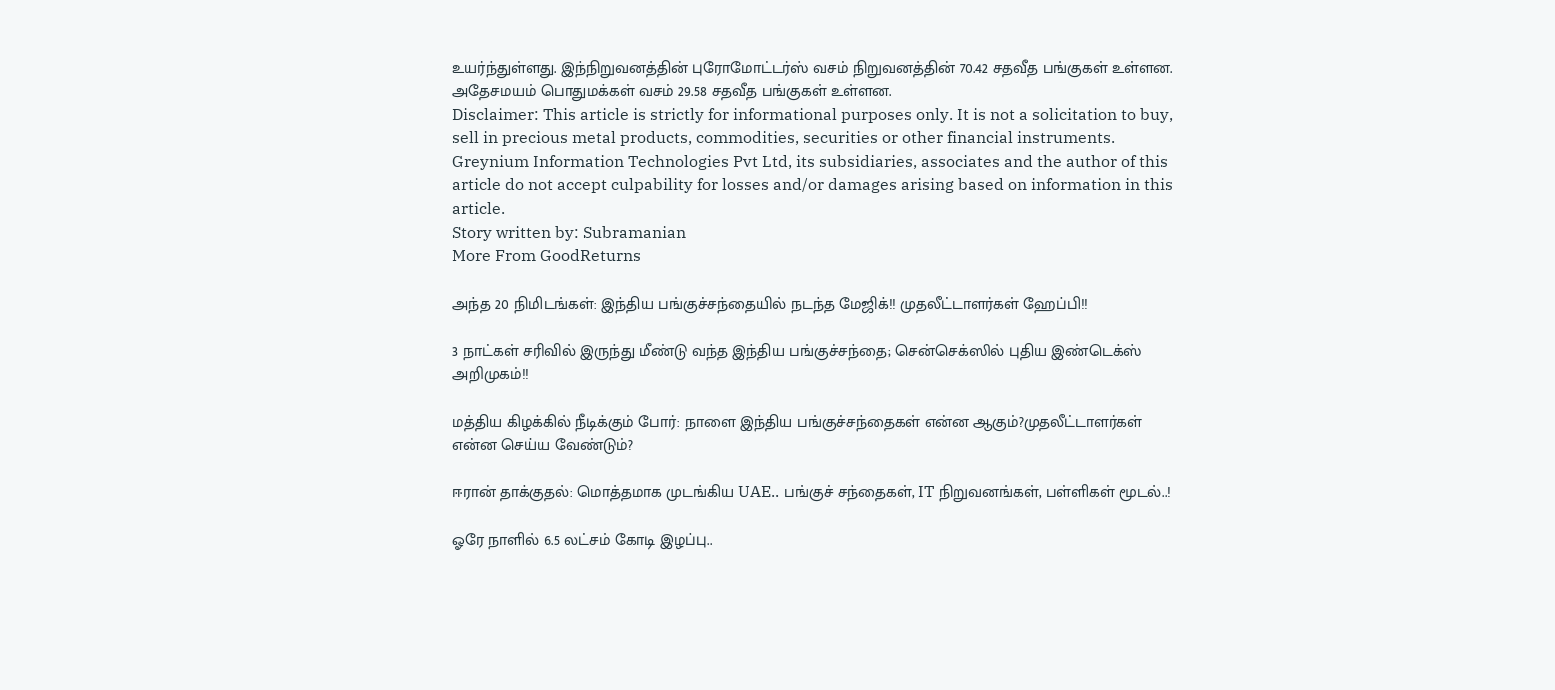உயர்ந்துள்ளது. இந்நிறுவனத்தின் புரோமோட்டர்ஸ் வசம் நிறுவனத்தின் 70.42 சதவீத பங்குகள் உள்ளன. அதேசமயம் பொதுமக்கள் வசம் 29.58 சதவீத பங்குகள் உள்ளன.
Disclaimer: This article is strictly for informational purposes only. It is not a solicitation to buy, sell in precious metal products, commodities, securities or other financial instruments. Greynium Information Technologies Pvt Ltd, its subsidiaries, associates and the author of this article do not accept culpability for losses and/or damages arising based on information in this article.
Story written by: Subramanian
More From GoodReturns

அந்த 20 நிமிடங்கள்: இந்திய பங்குச்சந்தையில் நடந்த மேஜிக்!! முதலீட்டாளர்கள் ஹேப்பி!!

3 நாட்கள் சரிவில் இருந்து மீண்டு வந்த இந்திய பங்குச்சந்தை; சென்செக்ஸில் புதிய இண்டெக்ஸ் அறிமுகம்!!

மத்திய கிழக்கில் நீடிக்கும் போர்: நாளை இந்திய பங்குச்சந்தைகள் என்ன ஆகும்?முதலீட்டாளர்கள் என்ன செய்ய வேண்டும்?

ஈரான் தாக்குதல்: மொத்தமாக முடங்கிய UAE.. பங்குச் சந்தைகள், IT நிறுவனங்கள், பள்ளிகள் மூடல்..!

ஓரே நாளில் 6.5 லட்சம் கோடி இழப்பு..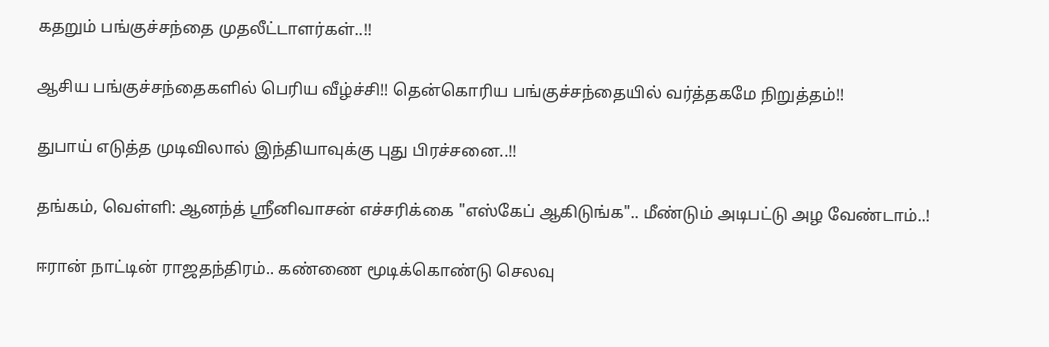கதறும் பங்குச்சந்தை முதலீட்டாளர்கள்..!!

ஆசிய பங்குச்சந்தைகளில் பெரிய வீழ்ச்சி!! தென்கொரிய பங்குச்சந்தையில் வர்த்தகமே நிறுத்தம்!!

துபாய் எடுத்த முடிவிலால் இந்தியாவுக்கு புது பிரச்சனை..!!

தங்கம், வெள்ளி: ஆனந்த் ஸ்ரீனிவாசன் எச்சரிக்கை "எஸ்கேப் ஆகிடுங்க".. மீண்டும் அடிபட்டு அழ வேண்டாம்..!

ஈரான் நாட்டின் ராஜதந்திரம்.. கண்ணை மூடிக்கொண்டு செலவு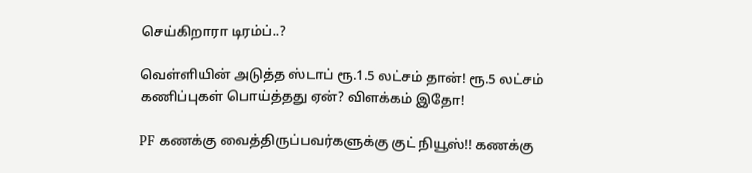செய்கிறாரா டிரம்ப்..?

வெள்ளியின் அடுத்த ஸ்டாப் ரூ.1.5 லட்சம் தான்! ரூ.5 லட்சம் கணிப்புகள் பொய்த்தது ஏன்? விளக்கம் இதோ!

PF கணக்கு வைத்திருப்பவர்களுக்கு குட் நியூஸ்!! கணக்கு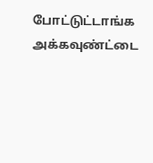போட்டுட்டாங்க அக்கவுண்ட்டை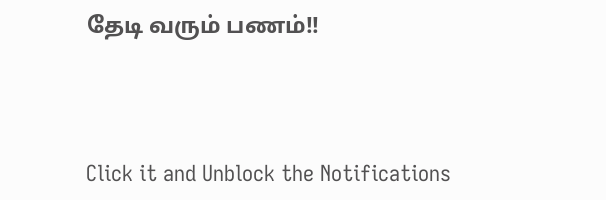தேடி வரும் பணம்!!



Click it and Unblock the Notifications